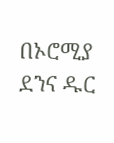በኦሮሚያ ደንና ዱር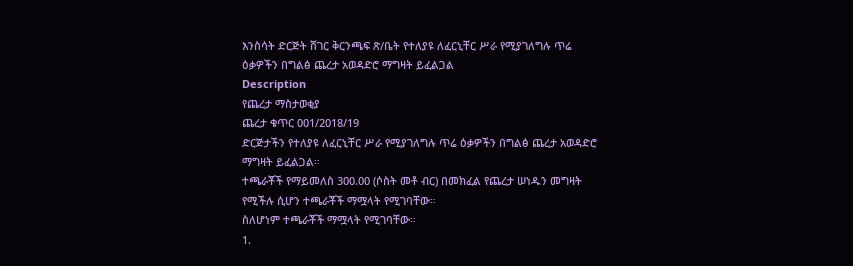እንስሳት ድርጅት ሸገር ቅርንጫፍ ጽ/ቤት የተለያዩ ለፈርኒቸር ሥራ የሚያገለግሉ ጥሬ ዕቃዎችን በግልፅ ጨረታ አወዳድሮ ማግዛት ይፈልጋል
Description
የጨረታ ማስታወቂያ
ጨረታ ቁጥር 001/2018/19
ድርጅታችን የተለያዩ ለፈርኒቸር ሥራ የሚያገለግሉ ጥሬ ዕቃዎችን በግልፅ ጨረታ አወዳድሮ ማግዛት ይፈልጋል።
ተጫራቾች የማይመለስ 300.00 (ሶስት መቶ ብር) በመክፈል የጨረታ ሠነዱን መግዛት የሚችሉ ሲሆን ተጫራቾች ማሟላት የሚገባቸው።
ስለሆነም ተጫራቾች ማሟላት የሚገባቸው።
1.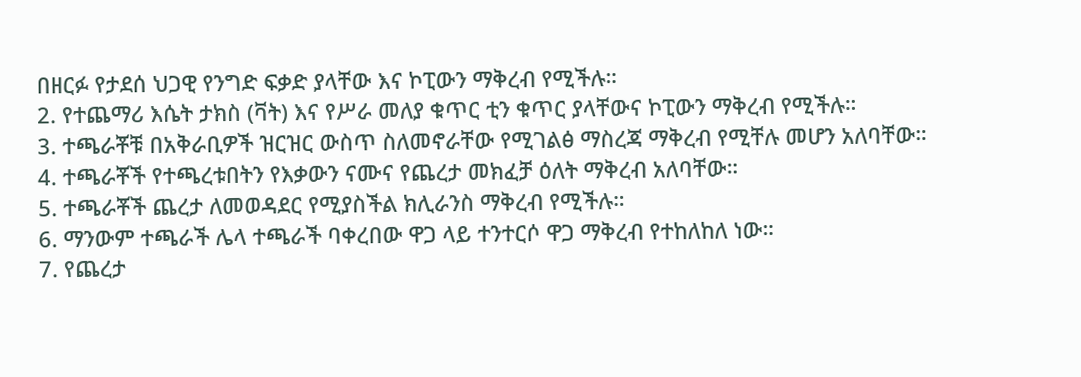በዘርፉ የታደሰ ህጋዊ የንግድ ፍቃድ ያላቸው እና ኮፒውን ማቅረብ የሚችሉ።
2. የተጨማሪ እሴት ታክስ (ቫት) እና የሥራ መለያ ቁጥር ቲን ቁጥር ያላቸውና ኮፒውን ማቅረብ የሚችሉ።
3. ተጫራቾቹ በአቅራቢዎች ዝርዝር ውስጥ ስለመኖራቸው የሚገልፅ ማስረጃ ማቅረብ የሚቸሉ መሆን አለባቸው።
4. ተጫራቾች የተጫረቱበትን የእቃውን ናሙና የጨረታ መክፈቻ ዕለት ማቅረብ አለባቸው።
5. ተጫራቾች ጨረታ ለመወዳደር የሚያስችል ክሊራንስ ማቅረብ የሚችሉ።
6. ማንውም ተጫራች ሌላ ተጫራች ባቀረበው ዋጋ ላይ ተንተርሶ ዋጋ ማቅረብ የተከለከለ ነው።
7. የጨረታ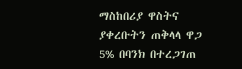ማስከበሪያ ዋስትና ያቀረቡትን ጠቅላላ ዋጋ 5% በባንክ በተረጋገጠ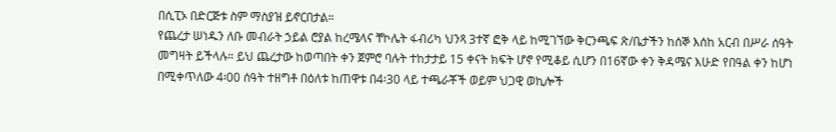በሲፒኦ በድርጅቱ ስም ማስያዝ ይኖርበታል።
የጨረታ ሠነዱን ለቡ መብራት ኃይል ሮያል ከረሜላና ቸኮሌት ፋብሪካ ህንጻ 3ተኛ ፎቅ ላይ ከሚገኘው ቅርንጫፍ ጽ/ቤታችን ከሰኞ እሰከ አርብ በሥራ ሰዓት መግዛት ይችላሉ። ይህ ጨረታው ከወጣበት ቀን ጀምሮ ባሉት ተከታታይ 15 ቀናት ክፍት ሆኖ የሚቆይ ሲሆን በ16ኛው ቀን ቅዳሜና እሁድ የበዓል ቀን ከሆነ በሚቀጥለው 4፡00 ሰዓት ተዘግቶ በዕለቱ ከጠዋቱ በ4፡30 ላይ ተጫራቾች ወይም ህጋዊ ወኪሎች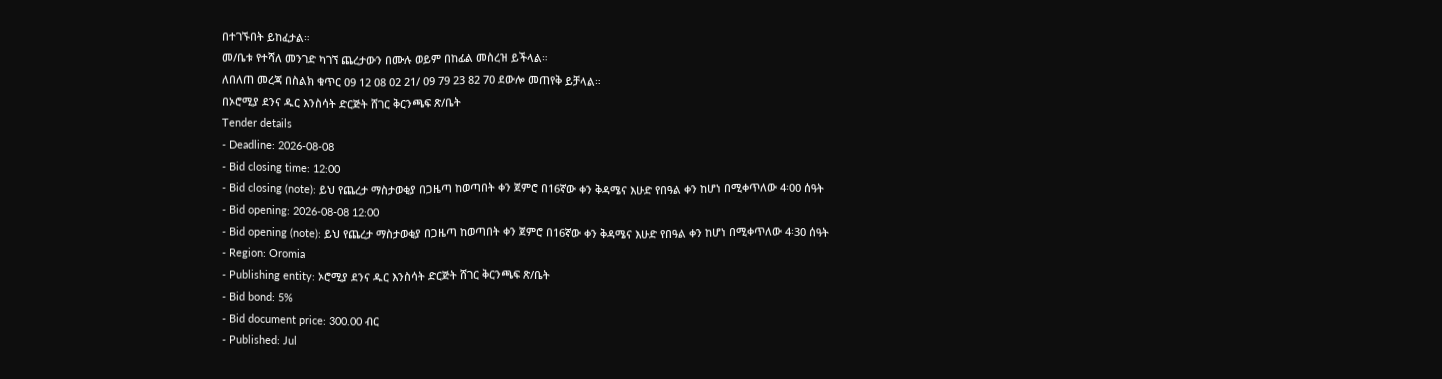በተገኙበት ይከፈታል።
መ/ቤቱ የተሻለ መንገድ ካገኘ ጨረታውን በሙሉ ወይም በከፊል መስረዝ ይችላል።
ለበለጠ መረጃ በስልክ ቁጥር 09 12 08 02 21/ 09 79 23 82 70 ደውሎ መጠየቅ ይቻላል።
በኦሮሚያ ደንና ዱር እንስሳት ድርጅት ሸገር ቅርንጫፍ ጽ/ቤት
Tender details
- Deadline: 2026-08-08
- Bid closing time: 12:00
- Bid closing (note): ይህ የጨረታ ማስታወቂያ በጋዜጣ ከወጣበት ቀን ጀምሮ በ16ኛው ቀን ቅዳሜና እሁድ የበዓል ቀን ከሆነ በሚቀጥለው 4፡00 ሰዓት
- Bid opening: 2026-08-08 12:00
- Bid opening (note): ይህ የጨረታ ማስታወቂያ በጋዜጣ ከወጣበት ቀን ጀምሮ በ16ኛው ቀን ቅዳሜና እሁድ የበዓል ቀን ከሆነ በሚቀጥለው 4፡30 ሰዓት
- Region: Oromia
- Publishing entity: ኦሮሚያ ደንና ዱር እንስሳት ድርጅት ሸገር ቅርንጫፍ ጽ/ቤት
- Bid bond: 5%
- Bid document price: 300.00 ብር
- Published: Jul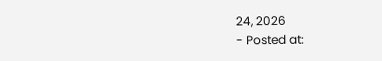24, 2026
- Posted at: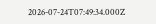2026-07-24T07:49:34.000Z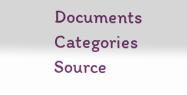Documents
Categories
Source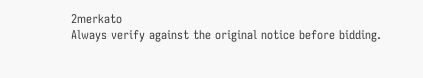2merkato
Always verify against the original notice before bidding.